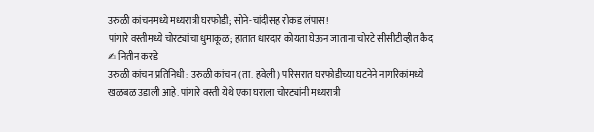उरुळी कांचनमध्ये मध्यरात्री घरफोडी; सोने-चांदीसह रोकड लंपास!
पांगारे वस्तीमध्ये चोरट्यांचा धुमाकूळ; हातात धारदार कोयता घेऊन जाताना चोरटे सीसीटीव्हीत कैद
✍ नितीन करडे
उरुळी कांचन प्रतिनिधी : उरुळी कांचन (ता. हवेली) परिसरात घरफोडीच्या घटनेने नागरिकांमध्ये खळबळ उडाली आहे. पांगारे वस्ती येथे एका घराला चोरट्यांनी मध्यरात्री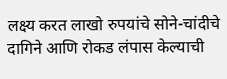लक्ष्य करत लाखो रुपयांचे सोने-चांदीचे दागिने आणि रोकड लंपास केल्याची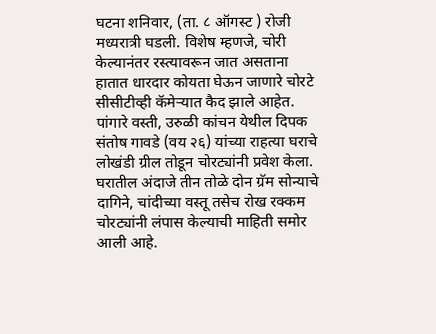घटना शनिवार, (ता. ८ ऑगस्ट ) रोजी मध्यरात्री घडली. विशेष म्हणजे, चोरी केल्यानंतर रस्त्यावरून जात असताना हातात धारदार कोयता घेऊन जाणारे चोरटे सीसीटीव्ही कॅमेऱ्यात कैद झाले आहेत.
पांगारे वस्ती, उरुळी कांचन येथील दिपक संतोष गावडे (वय २६) यांच्या राहत्या घराचे लोखंडी ग्रील तोडून चोरट्यांनी प्रवेश केला. घरातील अंदाजे तीन तोळे दोन ग्रॅम सोन्याचे दागिने, चांदीच्या वस्तू तसेच रोख रक्कम चोरट्यांनी लंपास केल्याची माहिती समोर आली आहे.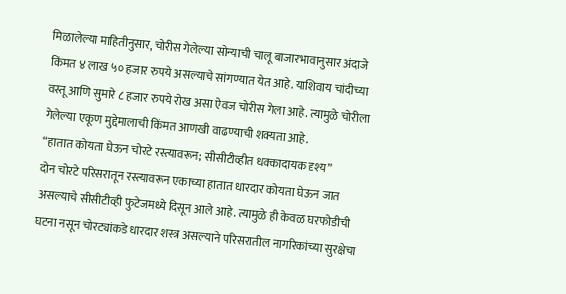मिळालेल्या माहितीनुसार, चोरीस गेलेल्या सोन्याची चालू बाजारभावानुसार अंदाजे किंमत ४ लाख ५० हजार रुपये असल्याचे सांगण्यात येत आहे. याशिवाय चांदीच्या वस्तू आणि सुमारे ८ हजार रुपये रोख असा ऐवज चोरीस गेला आहे. त्यामुळे चोरीला गेलेल्या एकूण मुद्देमालाची किंमत आणखी वाढण्याची शक्यता आहे.
“हातात कोयता घेऊन चोरटे रस्त्यावरून; सीसीटीव्हीत धक्कादायक दृश्य”
दोन चोरटे परिसरातून रस्त्यावरून एकाच्या हातात धारदार कोयता घेऊन जात असल्याचे सीसीटीव्ही फुटेजमध्ये दिसून आले आहे. त्यामुळे ही केवळ घरफोडीची घटना नसून चोरट्यांकडे धारदार शस्त्र असल्याने परिसरातील नागरिकांच्या सुरक्षेचा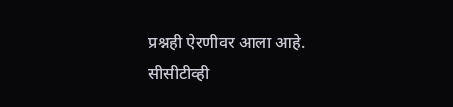प्रश्नही ऐरणीवर आला आहे.
सीसीटीव्ही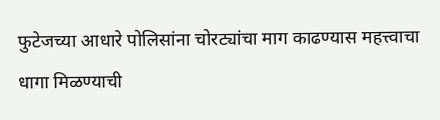फुटेजच्या आधारे पोलिसांना चोरट्यांचा माग काढण्यास महत्त्वाचा धागा मिळण्याची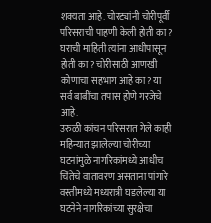शक्यता आहे. चोरट्यांनी चोरीपूर्वी परिसराची पाहणी केली होती का? घराची माहिती त्यांना आधीपासून होती का? चोरीसाठी आणखी कोणाचा सहभाग आहे का? या सर्व बाबींचा तपास होणे गरजेचे आहे.
उरुळी कांचन परिसरात गेले काही महिन्यात झालेल्या चोरीच्या घटनांमुळे नागरिकांमध्ये आधीच चिंतेचे वातावरण असताना पांगारे वस्तीमध्ये मध्यरात्री घडलेल्या या घटनेने नागरिकांच्या सुरक्षेचा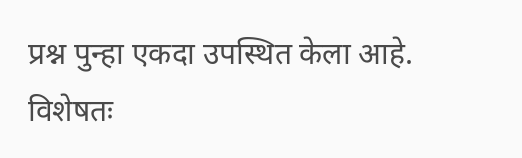प्रश्न पुन्हा एकदा उपस्थित केला आहे.
विशेषतः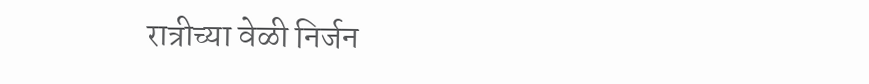रात्रीच्या वेळी निर्जन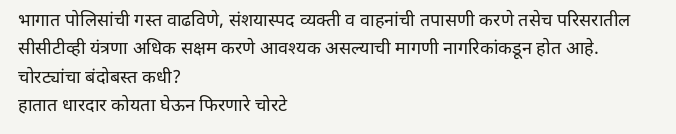भागात पोलिसांची गस्त वाढविणे, संशयास्पद व्यक्ती व वाहनांची तपासणी करणे तसेच परिसरातील सीसीटीव्ही यंत्रणा अधिक सक्षम करणे आवश्यक असल्याची मागणी नागरिकांकडून होत आहे.
चोरट्यांचा बंदोबस्त कधी?
हातात धारदार कोयता घेऊन फिरणारे चोरटे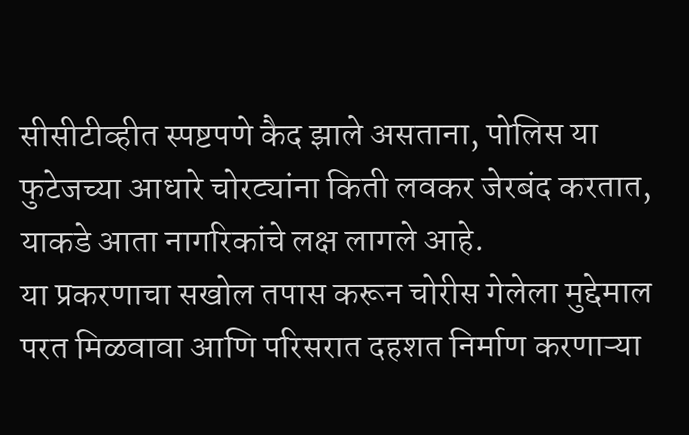सीसीटीव्हीत स्पष्टपणे कैद झाले असताना, पोलिस या फुटेजच्या आधारे चोरट्यांना किती लवकर जेरबंद करतात, याकडे आता नागरिकांचे लक्ष लागले आहे.
या प्रकरणाचा सखोल तपास करून चोरीस गेलेला मुद्देमाल परत मिळवावा आणि परिसरात दहशत निर्माण करणाऱ्या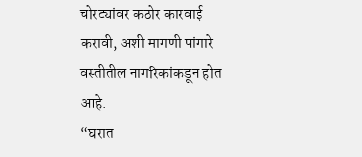चोरट्यांवर कठोर कारवाई करावी, अशी मागणी पांगारे वस्तीतील नागरिकांकडून होत आहे.
“घरात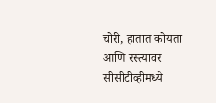चोरी, हातात कोयता आणि रस्त्यावर सीसीटीव्हीमध्ये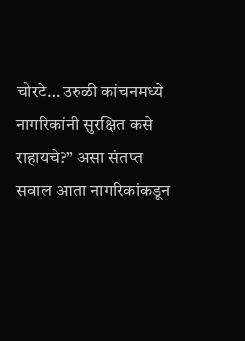चोरटे… उरुळी कांचनमध्ये नागरिकांनी सुरक्षित कसे राहायचे?” असा संतप्त सवाल आता नागरिकांकडून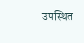उपस्थित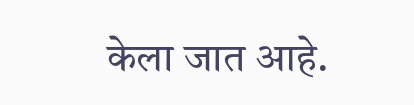केला जात आहे.